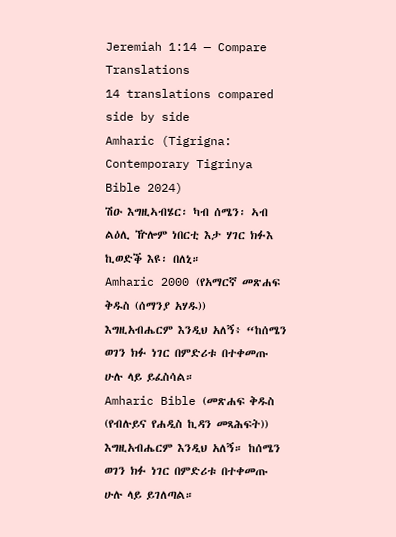Jeremiah 1:14 — Compare Translations
14 translations compared side by side
Amharic (Tigrigna: Contemporary Tigrinya Bible 2024)
ሽዑ እግዚኣብሄር፡ ካብ ሰሜን፡ ኣብ ልዕሊ ዅሎም ነበርቲ እታ ሃገር ክፉእ ኪወድቕ እዩ፡ በለኒ።
Amharic 2000 (የአማርኛ መጽሐፍ ቅዱስ (ሰማንያ አሃዱ))
እግዚአብሔርም እንዲህ አለኝ፥ “ከሰሜን ወገን ክፉ ነገር በምድሪቱ በተቀመጡ ሁሉ ላይ ይፈስሳል።
Amharic Bible (መጽሐፍ ቅዱስ (የብሉይና የሐዲስ ኪዳን መጻሕፍት))
እግዚአብሔርም እንዲህ አለኝ። ከሰሜን ወገን ክፉ ነገር በምድሪቱ በተቀመጡ ሁሉ ላይ ይገለጣል።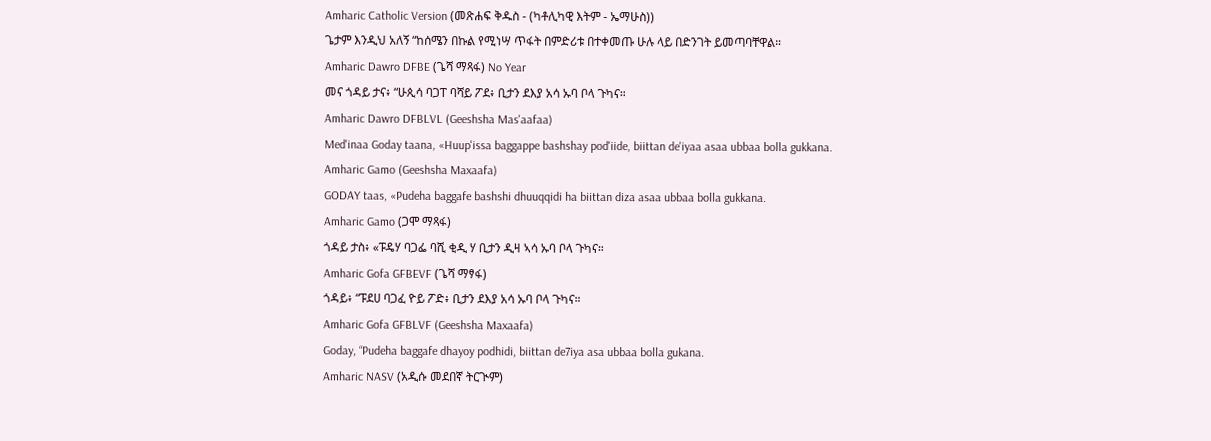Amharic Catholic Version (መጽሐፍ ቅዱስ - (ካቶሊካዊ እትም - ኤማሁስ))
ጌታም እንዲህ አለኝ “ከሰሜን በኩል የሚነሣ ጥፋት በምድሪቱ በተቀመጡ ሁሉ ላይ በድንገት ይመጣባቸዋል።
Amharic Dawro DFBE (ጌሻ ማጻፋ) No Year
መና ጎዳይ ታና፥ “ሁጲሳ ባጋፐ ባሻይ ፖደ፥ ቢታን ደእያ አሳ ኡባ ቦላ ጉካና።
Amharic Dawro DFBLVL (Geeshsha Mas'aafaa)
Med'inaa Goday taana, «Huup'issa baggappe bashshay pod'iide, biittan de'iyaa asaa ubbaa bolla gukkana.
Amharic Gamo (Geeshsha Maxaafa)
GODAY taas, «Pudeha baggafe bashshi dhuuqqidi ha biittan diza asaa ubbaa bolla gukkana.
Amharic Gamo (ጋሞ ማጻፋ)
ጎዳይ ታስ፥ «ፑዴሃ ባጋፌ ባሺ ቂዲ ሃ ቢታን ዲዛ ኣሳ ኡባ ቦላ ጉካና።
Amharic Gofa GFBEVF (ጌሻ ማፃፋ)
ጎዳይ፥ “ፑደሀ ባጋፈ ዮይ ፖድ፥ ቢታን ደእያ አሳ ኡባ ቦላ ጉካና።
Amharic Gofa GFBLVF (Geeshsha Maxaafa)
Goday, “Pudeha baggafe dhayoy podhidi, biittan de7iya asa ubbaa bolla gukana.
Amharic NASV (አዲሱ መደበኛ ትርጒም)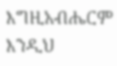እግዚአብሔርም እንዲህ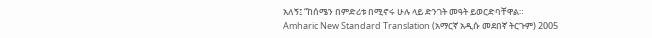አለኝ፤ “ከሰሜን በምድሪቱ በሚኖሩ ሁሉ ላይ ድንገት መዓት ይወርድባቸዋል።
Amharic New Standard Translation (አማርኛ አዲሱ መደበኛ ትርጉም) 2005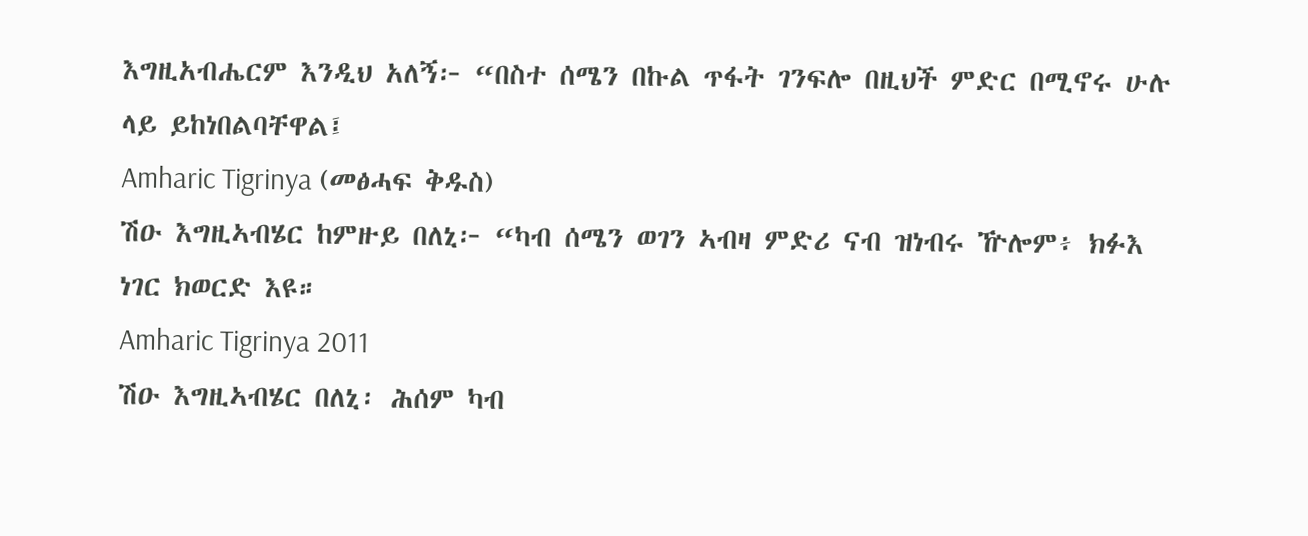እግዚአብሔርም እንዲህ አለኝ፦ “በስተ ሰሜን በኩል ጥፋት ገንፍሎ በዚህች ምድር በሚኖሩ ሁሉ ላይ ይከነበልባቸዋል፤
Amharic Tigrinya (መፅሓፍ ቅዱስ)
ሽዑ እግዚኣብሄር ከምዙይ በለኒ፦ “ካብ ሰሜን ወገን ኣብዛ ምድሪ ናብ ዝነብሩ ዅሎም፥ ክፉእ ነገር ክወርድ እዩ።
Amharic Tigrinya 2011
ሽዑ እግዚኣብሄር በለኒ፡ ሕሰም ካብ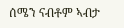ሰሜን ናብቶም ኣብታ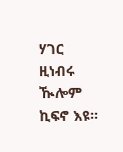ሃገር ዚነብሩ ዂሎም ኪፍኖ እዩ።